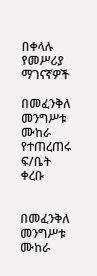በቀላሉ የመሥሪያ ማገናኛዎች

በመፈንቅለ መንግሥቱ ሙከራ የተጠረጠሩ ፍ/ቤት ቀረቡ


በመፈንቅለ መንግሥቱ ሙከራ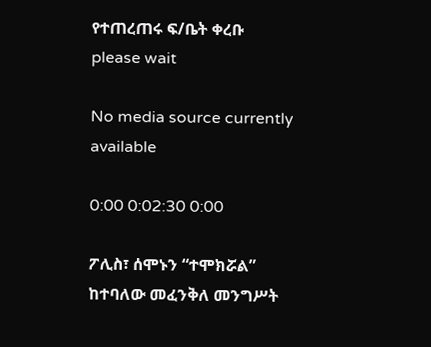የተጠረጠሩ ፍ/ቤት ቀረቡ
please wait

No media source currently available

0:00 0:02:30 0:00

ፖሊስ፣ ሰሞኑን “ተሞክሯል” ከተባለው መፈንቅለ መንግሥት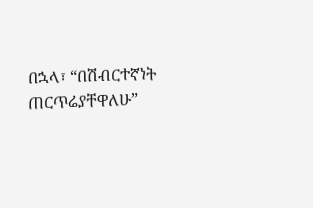በኋላ፣ “በሽብርተኛነት ጠርጥሬያቸዋለሁ”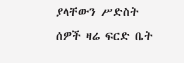ያላቸውን ሥድስት ሰዎች ዛሬ ፍርድ ቤት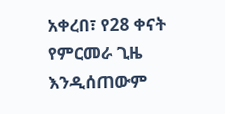አቀረበ፣ የ28 ቀናት የምርመራ ጊዜ እንዲሰጠውም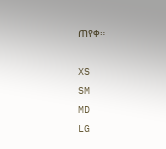ጠየቀ።

XS
SM
MD
LG